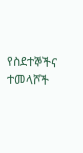የስደተኞችና ተመላሾች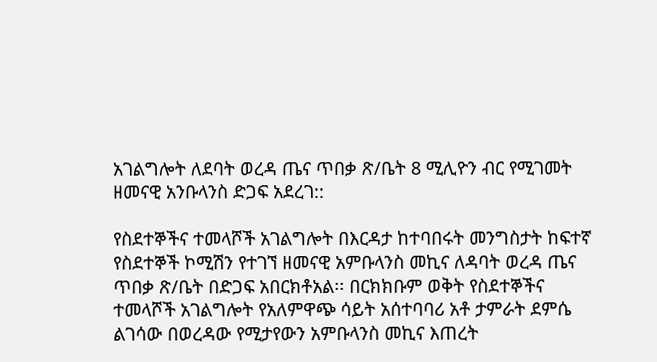አገልግሎት ለደባት ወረዳ ጤና ጥበቃ ጽ/ቤት 8 ሚሊዮን ብር የሚገመት ዘመናዊ አንቡላንስ ድጋፍ አደረገ::

የስደተኞችና ተመላሾች አገልግሎት በእርዳታ ከተባበሩት መንግስታት ከፍተኛ የስደተኞች ኮሚሽን የተገኘ ዘመናዊ አምቡላንስ መኪና ለዳባት ወረዳ ጤና ጥበቃ ጽ/ቤት በድጋፍ አበርክቶአል፡፡ በርክክቡም ወቅት የስደተኞችና ተመላሾች አገልግሎት የአለምዋጭ ሳይት አሰተባባሪ አቶ ታምራት ደምሴ ልገሳው በወረዳው የሚታየውን አምቡላንስ መኪና እጠረት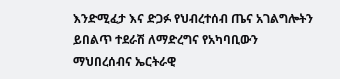እንድሚፈታ እና ድጋፉ የህብረተሰብ ጤና አገልግሎትን ይበልጥ ተደራሽ ለማድረግና የአካባቢውን ማህበረሰብና ኤርትራዊ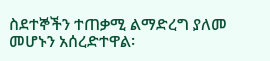ስደተኞችን ተጠቃሚ ልማድረግ ያለመ መሆኑን አሰረድተዋል፡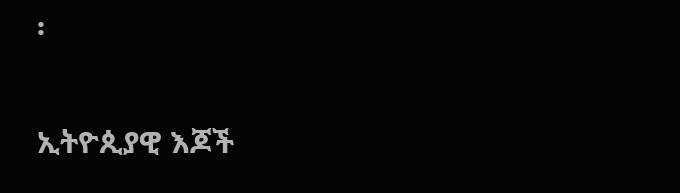፡

ኢትዮጲያዊ እጆች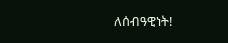ለሰብዓዊነት!